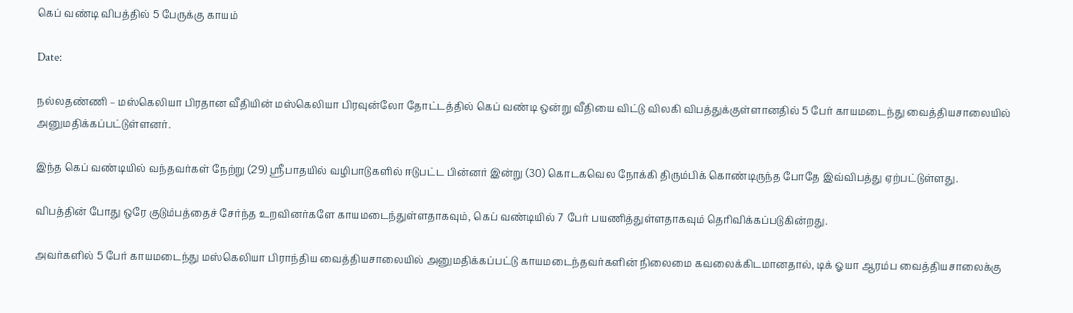கெப் வண்டி விபத்தில் 5 பேருக்கு காயம்

Date:

நல்லதண்ணி – மஸ்கெலியா பிரதான வீதியின் மஸ்கெலியா பிரவுன்லோ தோட்டத்தில் கெப் வண்டி ஒன்று வீதியை விட்டு விலகி விபத்துக்குள்ளானதில் 5 பேர் காயமடைந்து வைத்தியசாலையில் அனுமதிக்கப்பட்டுள்ளனர்.

இந்த கெப் வண்டியில் வந்தவர்கள் நேற்று (29) ஸ்ரீபாதயில் வழிபாடுகளில் ஈடுபட்ட பின்னர் இன்று (30) கொடகவெல நோக்கி திரும்பிக் கொண்டிருந்த போதே இவ்விபத்து ஏற்பட்டுள்ளது.

விபத்தின் போது ஒரே குடும்பத்தைச் சேர்ந்த உறவினர்களே காயமடைந்துள்ளதாகவும், கெப் வண்டியில் 7 பேர் பயணித்துள்ளதாகவும் தெரிவிக்கப்படுகின்றது.

அவர்களில் 5 பேர் காயமடைந்து மஸ்கெலியா பிராந்திய வைத்தியசாலையில் அனுமதிக்கப்பட்டு காயமடைந்தவர்களின் நிலைமை கவலைக்கிடமானதால், டிக் ஓயா ஆரம்ப வைத்தியசாலைக்கு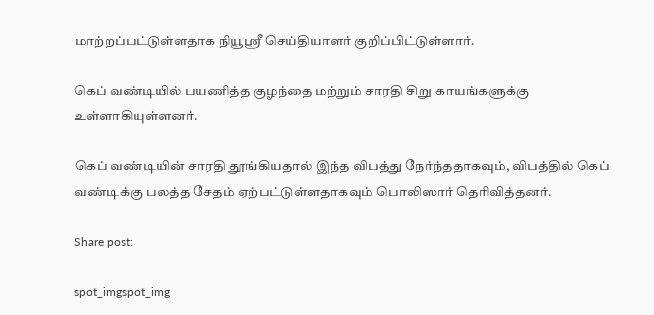மாற்றப்பட்டுள்ளதாக நியூஸ்ரீ செய்தியாளர் குறிப்பிட்டுள்ளார்.

கெப் வண்டியில் பயணித்த குழந்தை மற்றும் சாரதி சிறு காயங்களுக்கு உள்ளாகியுள்ளனர்.

கெப் வண்டியின் சாரதி தூங்கியதால் இந்த விபத்து நேர்ந்ததாகவும், விபத்தில் கெப் வண்டிக்கு பலத்த சேதம் ஏற்பட்டுள்ளதாகவும் பொலிஸார் தெரிவித்தனர்.

Share post:

spot_imgspot_img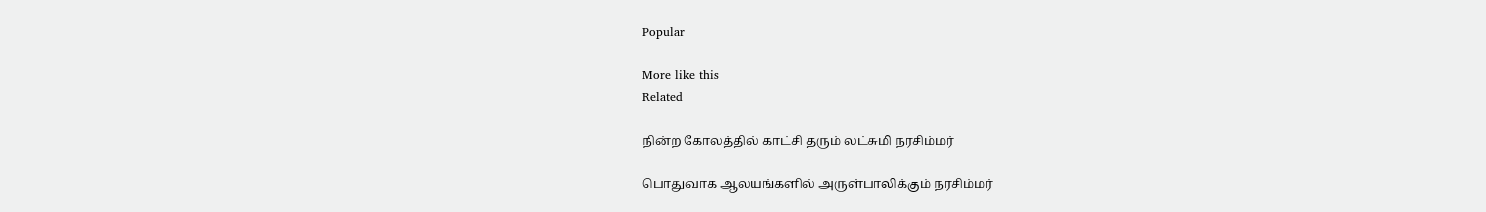Popular

More like this
Related

நின்ற கோலத்தில் காட்சி தரும் லட்சுமி நரசிம்மர்

பொதுவாக ஆலயங்களில் அருள்பாலிக்கும் நரசிம்மர்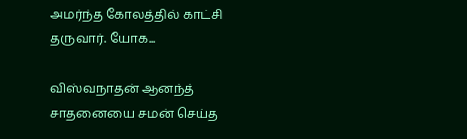அமர்ந்த கோலத்தில் காட்சி தருவார். யோக...

விஸ்வநாதன் ஆனந்த் சாதனையை சமன் செய்த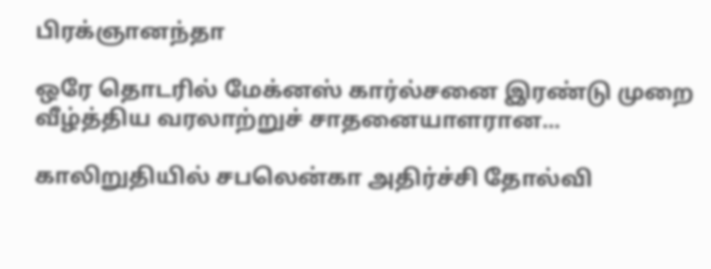பிரக்ஞானந்தா

ஒரே தொடரில் மேக்னஸ் கார்ல்சனை இரண்டு முறை வீழ்த்திய வரலாற்றுச் சாதனையாளரான...

காலிறுதியில் சபலென்கா அதிர்ச்சி தோல்வி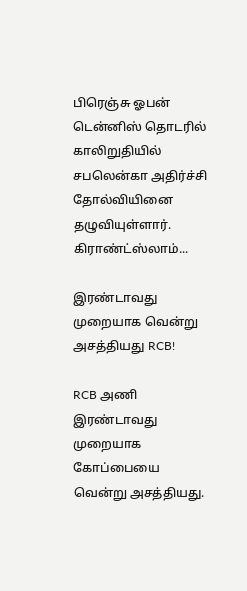பிரெஞ்சு ஓபன் டென்னிஸ் தொடரில் காலிறுதியில் சபலென்கா அதிர்ச்சி தோல்வியினை தழுவியுள்ளார். கிராண்ட்ஸ்லாம்...

இரண்டாவது முறையாக வென்று அசத்தியது RCB!

RCB அணி இரண்டாவது முறையாக கோப்பையை வென்று அசத்தியது.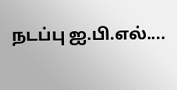நடப்பு ஐ.பி.எல்....